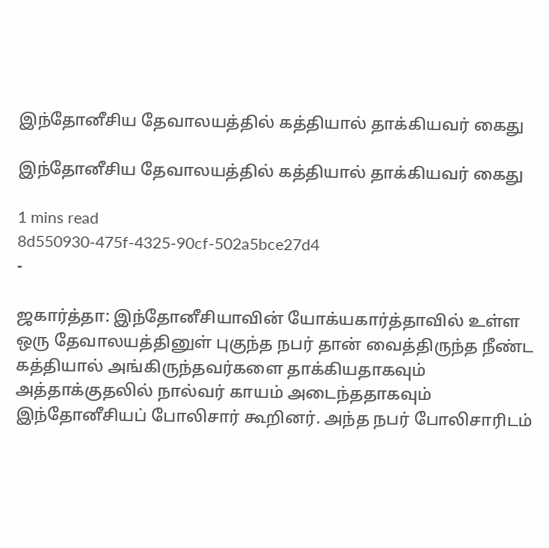இந்தோனீசிய தேவாலயத்தில் கத்தியால் தாக்கியவர் கைது

இந்தோனீசிய தேவாலயத்தில் கத்தியால் தாக்கியவர் கைது

1 mins read
8d550930-475f-4325-90cf-502a5bce27d4
-

ஜகார்த்தா: இந்தோனீசியாவின் யோக்யகார்த்தாவில் உள்ள ஒரு தேவாலயத்தினுள் புகுந்த நபர் தான் வைத்திருந்த நீண்ட கத்தியால் அங்கிருந்தவர்களை தாக்கியதாகவும் அத்தாக்குதலில் நால்வர் காயம் அடைந்ததாகவும் இந்தோனீசியப் போலிசார் கூறினர். அந்த நபர் போலிசாரிடம்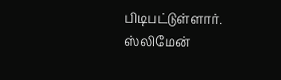பிடிபட்டுள்ளார். ஸ்லிமேன்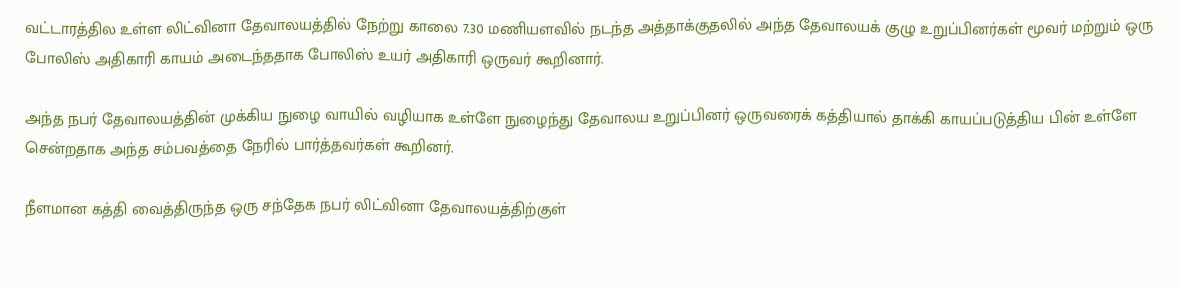வட்டாரத்தில உள்ள லிட்வினா தேவாலயத்தில் நேற்று காலை 7.30 மணியளவில் நடந்த அத்தாக்குதலில் அந்த தேவாலயக் குழு உறுப்பினர்கள் மூவர் மற்றும் ஒரு போலிஸ் அதிகாரி காயம் அடைந்ததாக போலிஸ் உயர் அதிகாரி ஒருவர் கூறினார்.

அந்த நபர் தேவாலயத்தின் முக்கிய நுழை வாயில் வழியாக உள்ளே நுழைந்து தேவாலய உறுப்பினர் ஒருவரைக் கத்தியால் தாக்கி காயப்படுத்திய பின் உள்ளே சென்றதாக அந்த சம்பவத்தை நேரில் பார்த்தவர்கள் கூறினர்.

நீளமான கத்தி வைத்திருந்த ஒரு சந்தேக நபர் லிட்வினா தேவாலயத்திற்குள்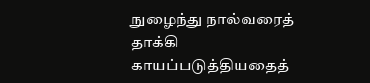நுழைந்து நால்வரைத் தாக்கி காயப்படுத்தியதைத்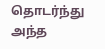தொடர்ந்து அந்த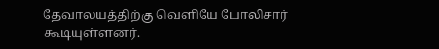தேவாலயத்திற்கு வெளியே போலிசார் கூடியுள்ளனர்.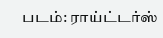படம்: ராய்ட்டர்ஸ்